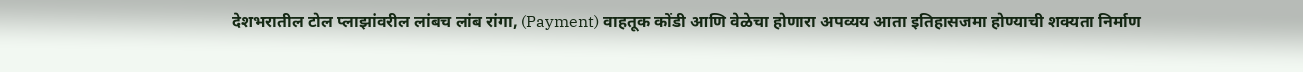देशभरातील टोल प्लाझांवरील लांबच लांब रांगा, (Payment) वाहतूक कोंडी आणि वेळेचा होणारा अपव्यय आता इतिहासजमा होण्याची शक्यता निर्माण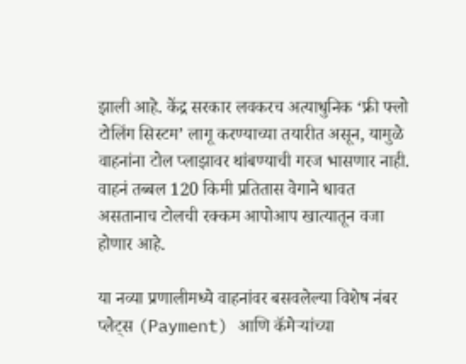झाली आहे. केंद्र सरकार लवकरच अत्याधुनिक ‘फ्री फ्लो टोलिंग सिस्टम’ लागू करण्याच्या तयारीत असून, यामुळे वाहनांना टोल प्लाझावर थांबण्याची गरज भासणार नाही. वाहनं तब्बल 120 किमी प्रतितास वेगाने धावत असतानाच टोलची रक्कम आपोआप खात्यातून वजा होणार आहे.

या नव्या प्रणालीमध्ये वाहनांवर बसवलेल्या विशेष नंबर प्लेट्स (Payment) आणि कॅमेऱ्यांच्या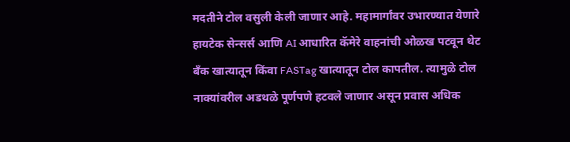मदतीने टोल वसुली केली जाणार आहे. महामार्गांवर उभारण्यात येणारे हायटेक सेन्सर्स आणि AI आधारित कॅमेरे वाहनांची ओळख पटवून थेट बँक खात्यातून किंवा FASTag खात्यातून टोल कापतील. त्यामुळे टोल नाक्यांवरील अडथळे पूर्णपणे हटवले जाणार असून प्रवास अधिक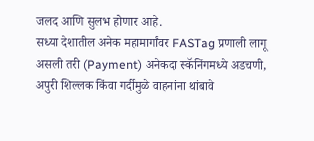जलद आणि सुलभ होणार आहे.
सध्या देशातील अनेक महामार्गांवर FASTag प्रणाली लागू असली तरी (Payment) अनेकदा स्कॅनिंगमध्ये अडचणी, अपुरी शिल्लक किंवा गर्दीमुळे वाहनांना थांबावे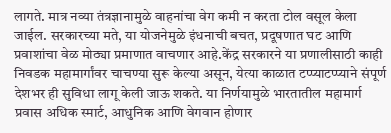लागते. मात्र नव्या तंत्रज्ञानामुळे वाहनांचा वेग कमी न करता टोल वसूल केला जाईल. सरकारच्या मते, या योजनेमुळे इंधनाची बचत, प्रदूषणात घट आणि प्रवाशांचा वेळ मोठ्या प्रमाणात वाचणार आहे.केंद्र सरकारने या प्रणालीसाठी काही निवडक महामार्गांवर चाचण्या सुरू केल्या असून, येत्या काळात टप्प्याटप्प्याने संपूर्ण देशभर ही सुविधा लागू केली जाऊ शकते. या निर्णयामुळे भारतातील महामार्ग प्रवास अधिक स्मार्ट, आधुनिक आणि वेगवान होणार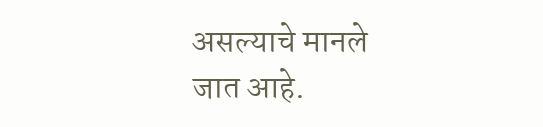असल्याचे मानले जात आहे.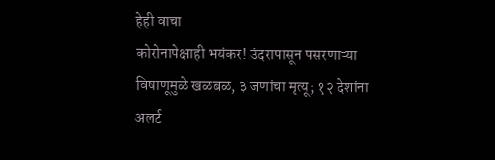हेही वाचा
कोरोनापेक्षाही भयंकर! उंदरापासून पसरणाऱ्या विषाणूमुळे खळबळ, ३ जणांचा मृत्यू; १२ देशांना अलर्ट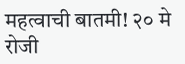महत्वाची बातमी! २० मे रोजी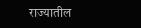राज्यातील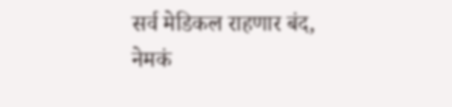सर्व मेडिकल राहणार बंद, नेमकं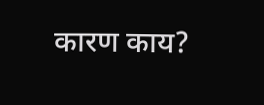कारण काय?